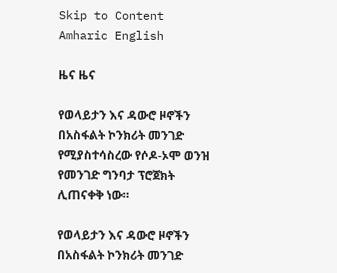Skip to Content
Amharic English

ዜና ዜና

የወላይታን እና ዳውሮ ዞኖችን በአስፋልት ኮንክሪት መንገድ የሚያስተሳስረው የሶዶ-ኦሞ ወንዝ የመንገድ ግንባታ ፕሮጀክት ሊጠናቀቅ ነው።

የወላይታን እና ዳውሮ ዞኖችን በአስፋልት ኮንክሪት መንገድ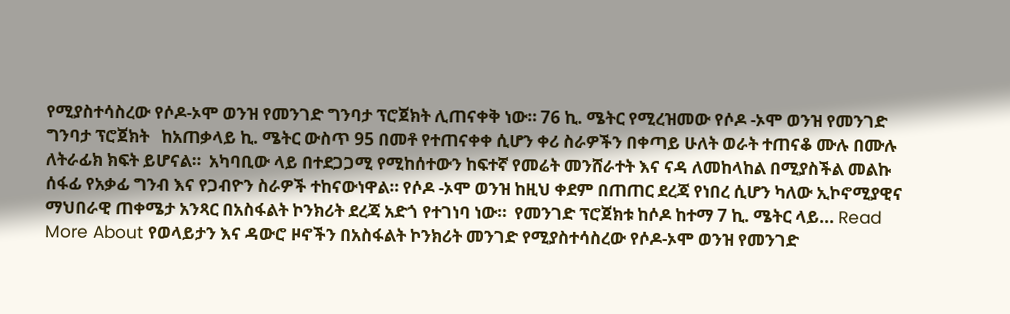የሚያስተሳስረው የሶዶ-ኦሞ ወንዝ የመንገድ ግንባታ ፕሮጀክት ሊጠናቀቅ ነው። 76 ኪ. ሜትር የሚረዝመው የሶዶ -ኦሞ ወንዝ የመንገድ ግንባታ ፕሮጀክት   ከአጠቃላይ ኪ. ሜትር ውስጥ 95 በመቶ የተጠናቀቀ ሲሆን ቀሪ ስራዎችን በቀጣይ ሁለት ወራት ተጠናቆ ሙሉ በሙሉ ለትራፊክ ክፍት ይሆናል።  አካባቢው ላይ በተደጋጋሚ የሚከሰተውን ከፍተኛ የመሬት መንሸራተት እና ናዳ ለመከላከል በሚያስችል መልኩ ሰፋፊ የአቃፊ ግንብ እና የጋብዮን ስራዎች ተከናውነዋል። የሶዶ -ኦሞ ወንዝ ከዚህ ቀደም በጠጠር ደረጃ የነበረ ሲሆን ካለው ኢኮኖሚያዊና ማህበራዊ ጠቀሜታ አንጻር በአስፋልት ኮንክሪት ደረጃ አድጎ የተገነባ ነው።  የመንገድ ፕሮጀክቱ ከሶዶ ከተማ 7 ኪ. ሜትር ላይ... Read More About የወላይታን እና ዳውሮ ዞኖችን በአስፋልት ኮንክሪት መንገድ የሚያስተሳስረው የሶዶ-ኦሞ ወንዝ የመንገድ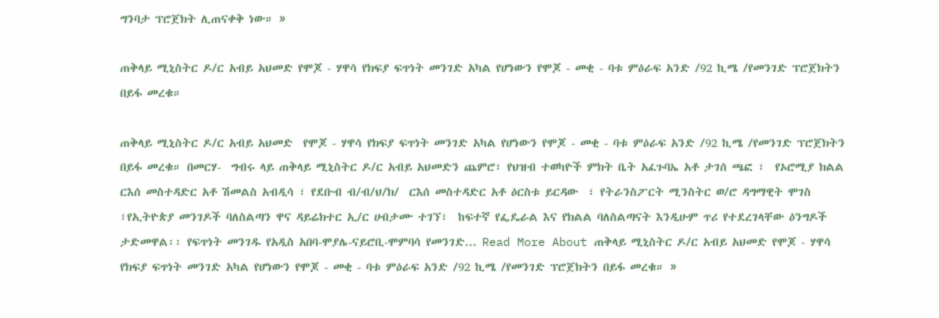ግንባታ ፕሮጀክት ሊጠናቀቅ ነው። »

ጠቅላይ ሚኒስትር ዶ/ር አብይ አህመድ የሞጆ - ሃዋሳ የክፍያ ፍጥነት መንገድ አካል የሆነውን የሞጆ - መቂ - ባቱ ምዕራፍ አንድ /92 ኪሜ /የመንገድ ፕሮጀክትን በይፋ መረቁ።

ጠቅላይ ሚኒስትር ዶ/ር አብይ አህመድ  የሞጆ - ሃዋሳ የክፍያ ፍጥነት መንገድ አካል የሆነውን የሞጆ - መቂ - ባቱ ምዕራፍ አንድ /92 ኪሜ /የመንገድ ፕሮጀክትን በይፋ መረቁ። በመርሃ-  ግብሩ ላይ ጠቅላይ ሚኒስትር ዶ/ር አብይ አህመድን ጨምሮ፣ የህዝብ ተወካዮች ምክት ቤት አፈጉባኤ አቶ ታገሰ ጫፎ ፣  የኦሮሚያ ክልል ርእሰ መስተዳድር አቶ ሽመልስ አብዲሳ ፣ የደቡብ ብ/ብ/ህ/ክ/  ርእሰ መስተዳድር አቶ ዕርስቱ ይርዳው  ፣ የትራንስፖርት ሚንስትር ወ/ሮ ዳግማዊት ሞገስ ፣የኢትዮጵያ መንገዶች ባለስልጣን ዋና ዳይሬክተር ኢ/ር ሀብታሙ ተገኘ፣  ከፍተኛ የፌዴራል እና የክልል ባለስልጣናት እንዲሁም ጥሪ የተደረገላቸው ዕንግዶች ታድመዋል፡፡ የፍጥነት መንገዱ የአዲስ አበባ-ሞያሌ-ናይሮቢ-ሞምባሳ የመንገድ... Read More About ጠቅላይ ሚኒስትር ዶ/ር አብይ አህመድ የሞጆ - ሃዋሳ የክፍያ ፍጥነት መንገድ አካል የሆነውን የሞጆ - መቂ - ባቱ ምዕራፍ አንድ /92 ኪሜ /የመንገድ ፕሮጀክትን በይፋ መረቁ። »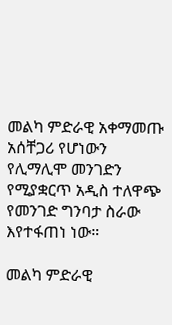መልካ ምድራዊ አቀማመጡ አሰቸጋሪ የሆነውን የሊማሊሞ መንገድን የሚያቋርጥ አዲስ ተለዋጭ የመንገድ ግንባታ ስራው እየተፋጠነ ነው።

መልካ ምድራዊ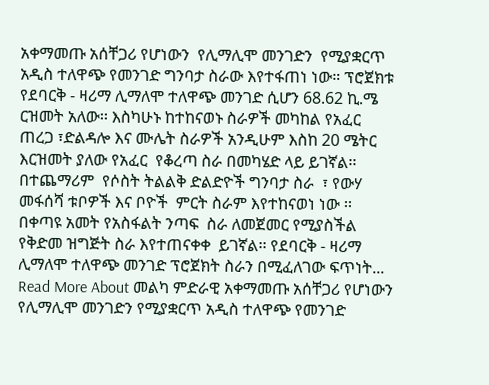አቀማመጡ አሰቸጋሪ የሆነውን  የሊማሊሞ መንገድን  የሚያቋርጥ አዲስ ተለዋጭ የመንገድ ግንባታ ስራው እየተፋጠነ ነው። ፕሮጀክቱ የደባርቅ - ዛሪማ ሊማለሞ ተለዋጭ መንገድ ሲሆን 68.62 ኪ.ሜ ርዝመት አለው፡፡ እስካሁኑ ከተከናወኑ ስራዎች መካከል የአፈር ጠረጋ ፣ድልዳሎ እና ሙሌት ስራዎች አንዲሁም እስከ 20 ሜትር እርዝመት ያለው የአፈር  የቆረጣ ስራ በመካሄድ ላይ ይገኛል፡፡ በተጨማሪም  የሶስት ትልልቅ ድልድዮች ግንባታ ስራ  ፣ የውሃ መፋሰሻ ቱቦዎች እና ቦዮች  ምርት ስራም እየተከናወነ ነው ፡፡ በቀጣዩ አመት የአስፋልት ንጣፍ  ስራ ለመጀመር የሚያስችል የቅድመ ዝግጅት ስራ እየተጠናቀቀ  ይገኛል፡፡ የደባርቅ - ዛሪማ ሊማለሞ ተለዋጭ መንገድ ፕሮጀክት ስራን በሚፈለገው ፍጥነት... Read More About መልካ ምድራዊ አቀማመጡ አሰቸጋሪ የሆነውን የሊማሊሞ መንገድን የሚያቋርጥ አዲስ ተለዋጭ የመንገድ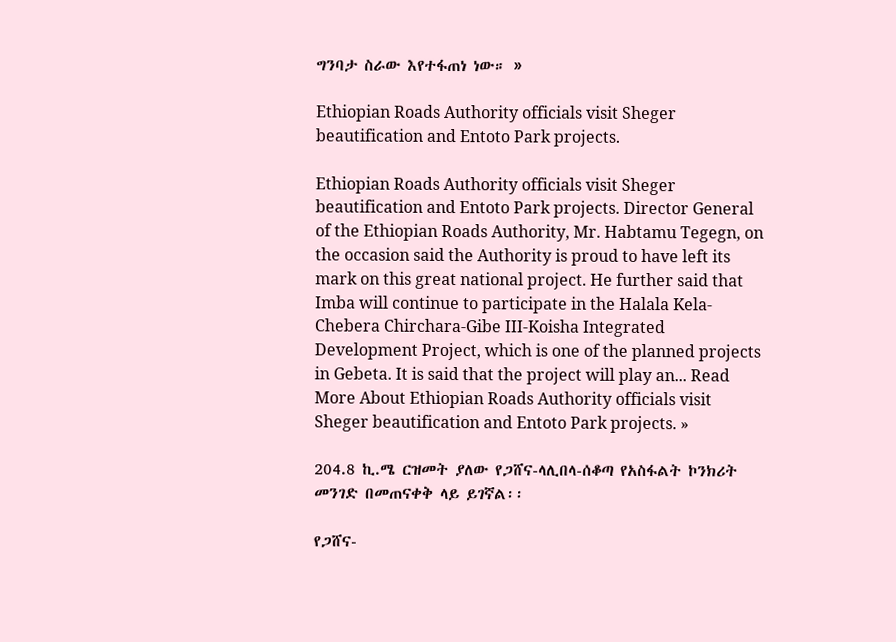ግንባታ ስራው እየተፋጠነ ነው። »

Ethiopian Roads Authority officials visit Sheger beautification and Entoto Park projects.

Ethiopian Roads Authority officials visit Sheger beautification and Entoto Park projects. Director General of the Ethiopian Roads Authority, Mr. Habtamu Tegegn, on the occasion said the Authority is proud to have left its mark on this great national project. He further said that Imba will continue to participate in the Halala Kela-Chebera Chirchara-Gibe III-Koisha Integrated Development Project, which is one of the planned projects in Gebeta. It is said that the project will play an... Read More About Ethiopian Roads Authority officials visit Sheger beautification and Entoto Park projects. »

204.8 ኪ.ሜ ርዝመት ያለው የጋሸና-ላሊበላ-ሰቆጣ የአስፋልት ኮንክሪት መንገድ በመጠናቀቅ ላይ ይገኛል፡፡

የጋሸና-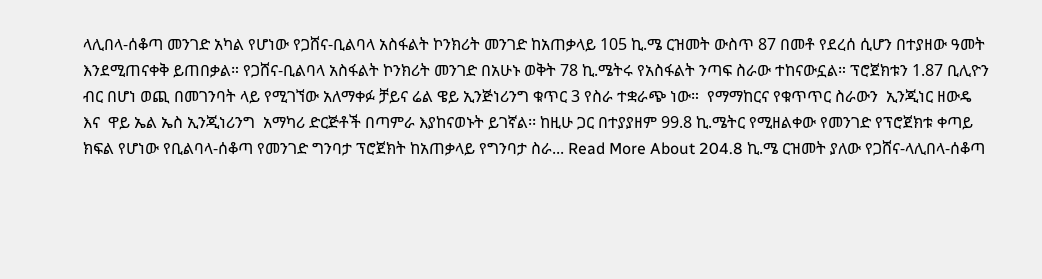ላሊበላ-ሰቆጣ መንገድ አካል የሆነው የጋሸና-ቢልባላ አስፋልት ኮንክሪት መንገድ ከአጠቃላይ 105 ኪ.ሜ ርዝመት ውስጥ 87 በመቶ የደረሰ ሲሆን በተያዘው ዓመት እንደሚጠናቀቅ ይጠበቃል። የጋሸና-ቢልባላ አስፋልት ኮንክሪት መንገድ በአሁኑ ወቅት 78 ኪ.ሜትሩ የአስፋልት ንጣፍ ስራው ተከናውኗል። ፕሮጀክቱን 1.87 ቢሊዮን ብር በሆነ ወጪ በመገንባት ላይ የሚገኘው አለማቀፉ ቻይና ሬል ዌይ ኢንጅነሪንግ ቁጥር 3 የስራ ተቋራጭ ነው።  የማማከርና የቁጥጥር ስራውን  ኢንጂነር ዘውዴ  እና  ዋይ ኤል ኤስ ኢንጂነሪንግ  አማካሪ ድርጅቶች በጣምራ እያከናወኑት ይገኛል፡፡ ከዚሁ ጋር በተያያዘም 99.8 ኪ.ሜትር የሚዘልቀው የመንገድ የፕሮጀክቱ ቀጣይ ክፍል የሆነው የቢልባላ-ሰቆጣ የመንገድ ግንባታ ፕሮጀክት ከአጠቃላይ የግንባታ ስራ... Read More About 204.8 ኪ.ሜ ርዝመት ያለው የጋሸና-ላሊበላ-ሰቆጣ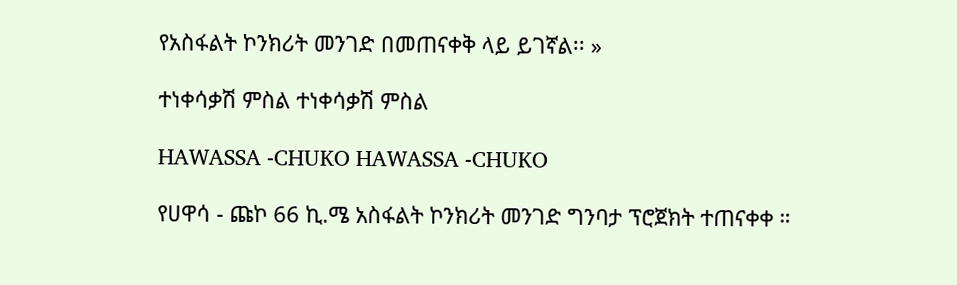የአስፋልት ኮንክሪት መንገድ በመጠናቀቅ ላይ ይገኛል፡፡ »

ተነቀሳቃሽ ምስል ተነቀሳቃሽ ምስል

HAWASSA -CHUKO HAWASSA -CHUKO

የሀዋሳ - ጩኮ 66 ኪ.ሜ አስፋልት ኮንክሪት መንገድ ግንባታ ፕሮጀክት ተጠናቀቀ ።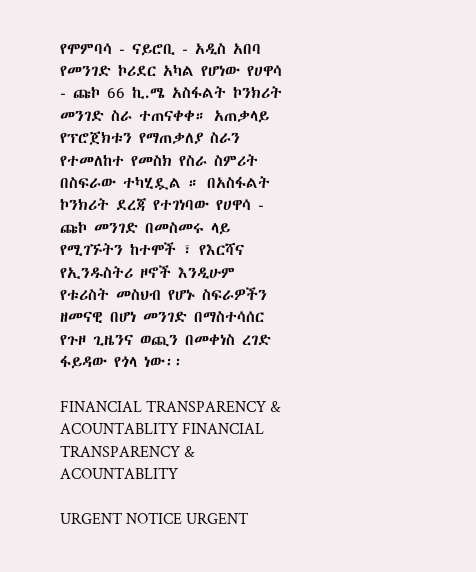የሞምባሳ - ናይሮቢ - አዲስ አበባ የመንገድ ኮሪደር አካል የሆነው የሀዋሳ - ጩኮ 66 ኪ.ሜ አስፋልት ኮንክሪት መንገድ ስራ ተጠናቀቀ። አጠቃላይ የፕሮጀክቱን የማጠቃለያ ስራን የተመለከተ የመስክ የስራ ስምሪት በስፍራው ተካሂዷል ። በአስፋልት ኮንክሪት ደረጃ የተገነባው የሀዋሳ - ጩኮ መንገድ በመስመሩ ላይ የሚገኙትን ከተሞች ፣ የእርሻና የኢንዱስትሪ ዞኖች እንዲሁም የቱሪስት መስህብ የሆኑ ስፍራዎችን ዘመናዊ በሆነ መንገድ በማስተሳሰር የጉዞ ጊዜንና ወጪን በመቀነስ ረገድ ፋይዳው የጎላ ነው፡፡

FINANCIAL TRANSPARENCY & ACOUNTABLITY FINANCIAL TRANSPARENCY & ACOUNTABLITY

URGENT NOTICE URGENT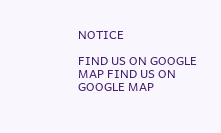NOTICE

FIND US ON GOOGLE MAP FIND US ON GOOGLE MAP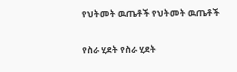የህትመት ዉጤቶች የህትመት ዉጤቶች

የስራ ሂደት የስራ ሂደት